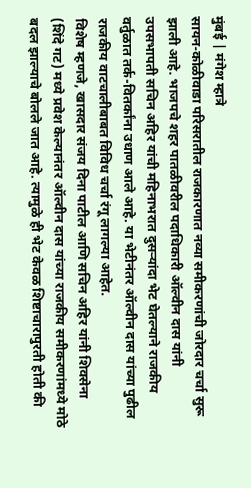मुंबई | मंगेश म्हात्रे
सायन-कोळीवाडा परिसरातील राजकारणात नव्या समीकरणांची जोरदार चर्चा सुरू झाली आहे. भाजपचे शहर पातळीवरील पदाधिकारी ऑल्वीन दास यांनी उपसभापती सचिन अहिर यांची महिनाभरात दुसऱ्यांदा भेट घेतल्याने राजकीय वर्तुळात तर्क-वितर्कांना उधाण आले आहे. या भेटीनंतर ऑल्वीन दास यांच्या पुढील राजकीय वाटचालीबाबत विविध चर्चा रंगू लागल्या आहेत.
विशेष म्हणजे, खासदार संजय दिना पाटील आणि सचिन अहिर यांनी शिवसेना (शिंदे गट) मध्ये प्रवेश केल्यानंतर ऑल्वीन दास यांच्या राजकीय समीकरणांमध्ये मोठे बदल झाल्याचे बोलले जात आहे. त्यामुळे ही भेट केवळ शिष्टाचारापुरती होती की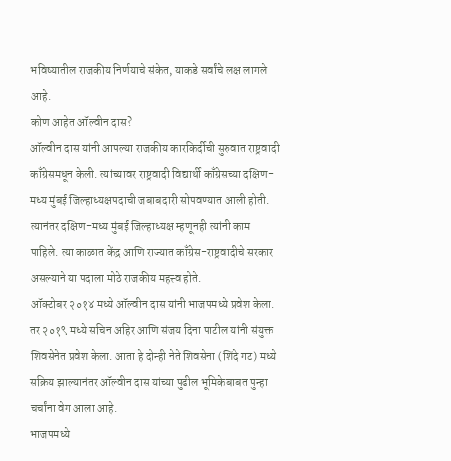भविष्यातील राजकीय निर्णयाचे संकेत, याकडे सर्वांचे लक्ष लागले आहे.
कोण आहेत ऑल्वीन दास?
ऑल्वीन दास यांनी आपल्या राजकीय कारकिर्दीची सुरुवात राष्ट्रवादी काँग्रेसमधून केली. त्यांच्यावर राष्ट्रवादी विद्यार्थी काँग्रेसच्या दक्षिण-मध्य मुंबई जिल्हाध्यक्षपदाची जबाबदारी सोपवण्यात आली होती. त्यानंतर दक्षिण-मध्य मुंबई जिल्हाध्यक्ष म्हणूनही त्यांनी काम पाहिले. त्या काळात केंद्र आणि राज्यात काँग्रेस-राष्ट्रवादीचे सरकार असल्याने या पदाला मोठे राजकीय महत्त्व होते.
ऑक्टोबर २०१४ मध्ये ऑल्वीन दास यांनी भाजपमध्ये प्रवेश केला. तर २०१९ मध्ये सचिन अहिर आणि संजय दिना पाटील यांनी संयुक्त शिवसेनेत प्रवेश केला. आता हे दोन्ही नेते शिवसेना (शिंदे गट) मध्ये सक्रिय झाल्यानंतर ऑल्वीन दास यांच्या पुढील भूमिकेबाबत पुन्हा चर्चांना वेग आला आहे.
भाजपमध्ये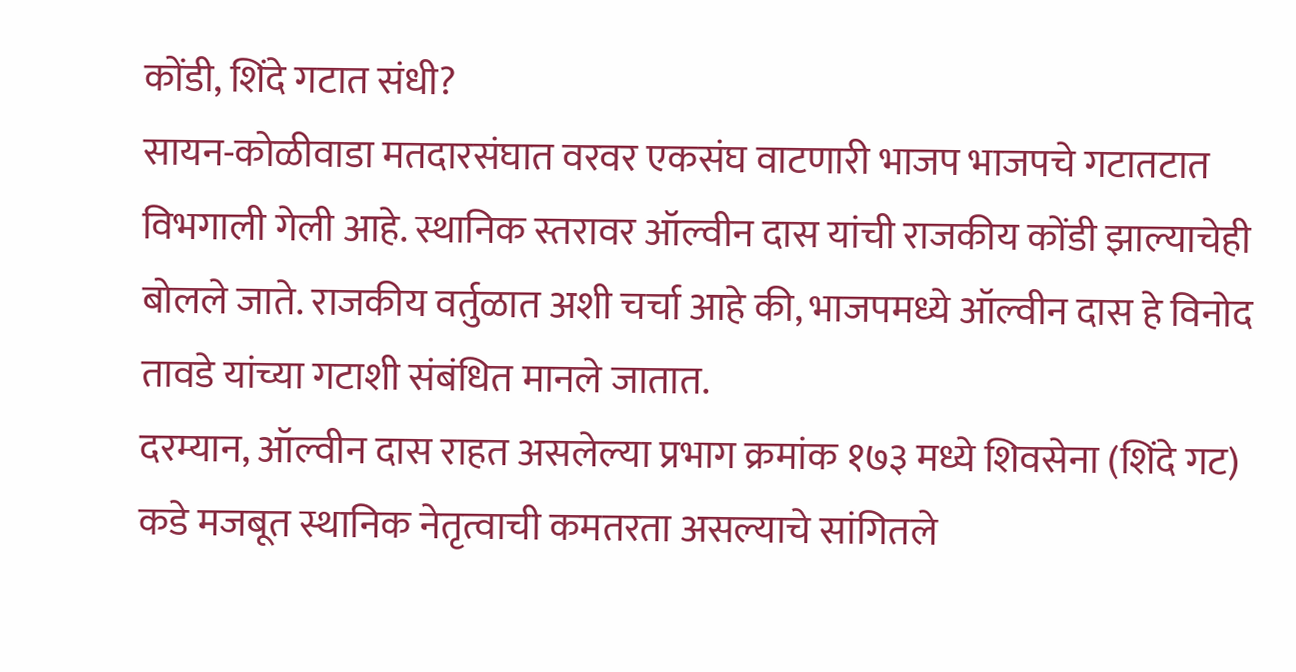कोंडी, शिंदे गटात संधी?
सायन-कोळीवाडा मतदारसंघात वरवर एकसंघ वाटणारी भाजप भाजपचे गटातटात विभगाली गेली आहे. स्थानिक स्तरावर ऑल्वीन दास यांची राजकीय कोंडी झाल्याचेही बोलले जाते. राजकीय वर्तुळात अशी चर्चा आहे की, भाजपमध्ये ऑल्वीन दास हे विनोद तावडे यांच्या गटाशी संबंधित मानले जातात.
दरम्यान, ऑल्वीन दास राहत असलेल्या प्रभाग क्रमांक १७३ मध्ये शिवसेना (शिंदे गट) कडे मजबूत स्थानिक नेतृत्वाची कमतरता असल्याचे सांगितले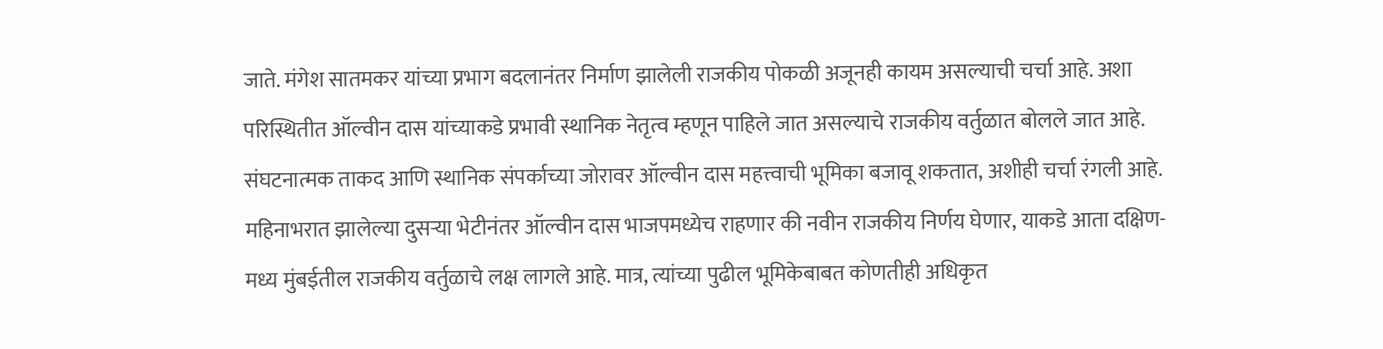जाते. मंगेश सातमकर यांच्या प्रभाग बदलानंतर निर्माण झालेली राजकीय पोकळी अजूनही कायम असल्याची चर्चा आहे. अशा परिस्थितीत ऑल्वीन दास यांच्याकडे प्रभावी स्थानिक नेतृत्व म्हणून पाहिले जात असल्याचे राजकीय वर्तुळात बोलले जात आहे. संघटनात्मक ताकद आणि स्थानिक संपर्काच्या जोरावर ऑल्वीन दास महत्त्वाची भूमिका बजावू शकतात, अशीही चर्चा रंगली आहे.
महिनाभरात झालेल्या दुसऱ्या भेटीनंतर ऑल्वीन दास भाजपमध्येच राहणार की नवीन राजकीय निर्णय घेणार, याकडे आता दक्षिण-मध्य मुंबईतील राजकीय वर्तुळाचे लक्ष लागले आहे. मात्र, त्यांच्या पुढील भूमिकेबाबत कोणतीही अधिकृत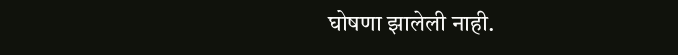घोषणा झालेली नाही.